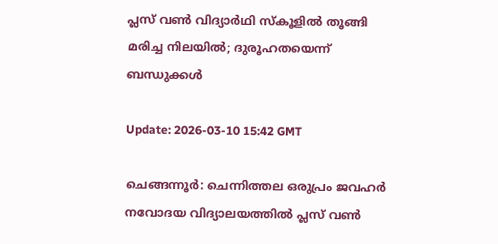പ്ലസ് വണ്‍ വിദ്യാര്‍ഥി സ്‌കൂളില്‍ തൂങ്ങി മരിച്ച നിലയില്‍; ദുരൂഹതയെന്ന് ബന്ധുക്കള്‍

Update: 2026-03-10 15:42 GMT

ചെങ്ങന്നൂര്‍: ചെന്നിത്തല ഒരുപ്രം ജവഹര്‍ നവോദയ വിദ്യാലയത്തില്‍ പ്ലസ് വണ്‍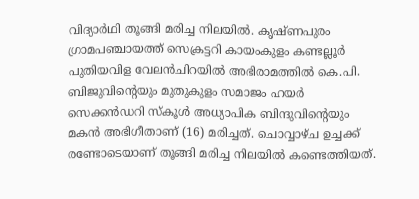വിദ്യാര്‍ഥി തൂങ്ങി മരിച്ച നിലയില്‍. കൃഷ്ണപുരം ഗ്രാമപഞ്ചായത്ത് സെക്രട്ടറി കായംകുളം കണ്ടല്ലൂര്‍ പുതിയവിള വേലന്‍ചിറയില്‍ അഭിരാമത്തില്‍ കെ.പി. ബിജുവിന്റെയും മുതുകുളം സമാജം ഹയര്‍ സെക്കന്‍ഡറി സ്‌കൂള്‍ അധ്യാപിക ബിന്ദുവിന്റെയും മകന്‍ അഭിഗീതാണ് (16) മരിച്ചത്. ചൊവ്വാഴ്ച ഉച്ചക്ക് രണ്ടോടെയാണ് തൂങ്ങി മരിച്ച നിലയില്‍ കണ്ടെത്തിയത്.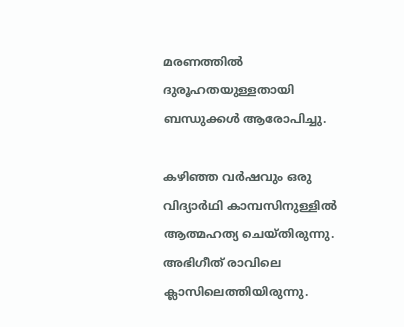മരണത്തില്‍ ദുരൂഹതയുള്ളതായി ബന്ധുക്കള്‍ ആരോപിച്ചു.

കഴിഞ്ഞ വര്‍ഷവും ഒരു വിദ്യാര്‍ഥി കാമ്പസിനുള്ളില്‍ ആത്മഹത്യ ചെയ്തിരുന്നു. അഭിഗീത് രാവിലെ ക്ലാസിലെത്തിയിരുന്നു.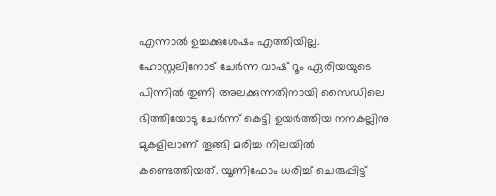എന്നാല്‍ ഉച്ചക്കുശേഷം എത്തിയില്ല. ഹോസ്റ്റലിനോട് ചേര്‍ന്ന വാഷ് റൂം ഏരിയയുടെ പിന്നില്‍ തുണി അലക്കുന്നതിനായി സൈഡിലെ ഭിത്തിയോടു ചേര്‍ന്ന് കെട്ടി ഉയര്‍ത്തിയ നനകല്ലിനു മുകളിലാണ് തൂങ്ങി മരിച്ച നിലയില്‍ കണ്ടെത്തിയത്. യൂണിഫോം ധരിച്ച് ചെരുപ്പിട്ട്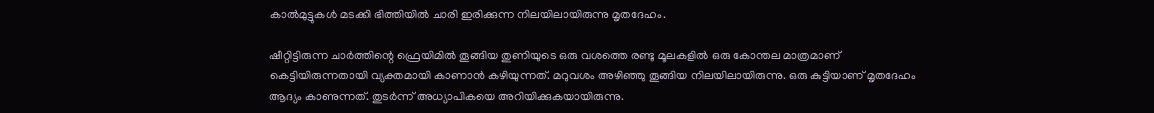കാല്‍മുട്ടുകള്‍ മടക്കി ഭിത്തിയില്‍ ചാരി ഇരിക്കുന്ന നിലയിലായിരുന്നു മൃതദേഹം.

ഷീറ്റിട്ടിരുന്ന ചാര്‍ത്തിന്റെ ഫ്രെയിമില്‍ തൂങ്ങിയ തുണിയുടെ ഒരു വശത്തെ രണ്ടു മൂലകളില്‍ ഒരു കോന്തല മാത്രമാണ് കെട്ടിയിരുന്നതായി വ്യക്തമായി കാണാന്‍ കഴിയുന്നത്. മറുവശം അഴിഞ്ഞു തൂങ്ങിയ നിലയിലായിരുന്നു. ഒരു കുട്ടിയാണ് മൃതദേഹം ആദ്യം കാണുന്നത്. തുടര്‍ന്ന് അധ്യാപികയെ അറിയിക്കുകയായിരുന്നു.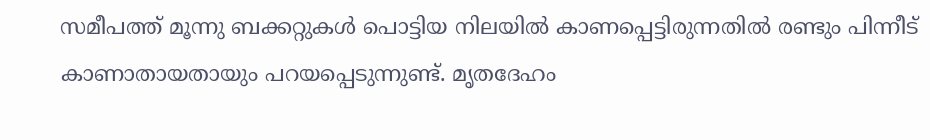സമീപത്ത് മൂന്നു ബക്കറ്റുകള്‍ പൊട്ടിയ നിലയില്‍ കാണപ്പെട്ടിരുന്നതില്‍ രണ്ടും പിന്നീട് കാണാതായതായും പറയപ്പെടുന്നുണ്ട്. മൃതദേഹം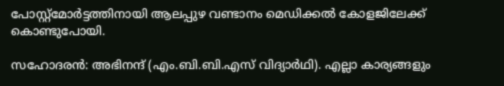പോസ്റ്റ്‌മോര്‍ട്ടത്തിനായി ആലപ്പുഴ വണ്ടാനം മെഡിക്കല്‍ കോളജിലേക്ക് കൊണ്ടുപോയി.

സഹോദരന്‍: അഭിനന്ദ് (എം.ബി.ബി.എസ് വിദ്യാര്‍ഥി). എല്ലാ കാര്യങ്ങളും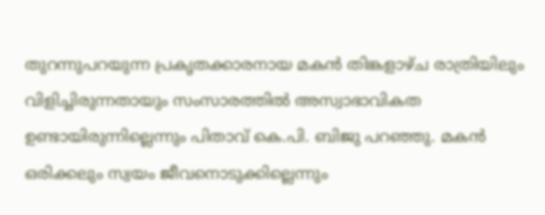തുറന്നുപറയുന്ന പ്രകൃതക്കാരനായ മകന്‍ തിങ്കളാഴ്ച രാത്രിയിലും വിളിച്ചിരുന്നതായും സംസാരത്തില്‍ അസ്വാഭാവികത ഉണ്ടായിരുന്നില്ലെന്നും പിതാവ് കെ.പി. ബിജു പറഞ്ഞു. മകന്‍ ഒരിക്കലും സ്വയം ജീവനൊടുക്കില്ലെന്നും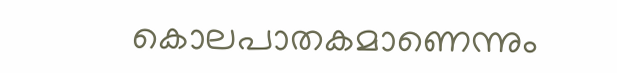കൊലപാതകമാണെന്നും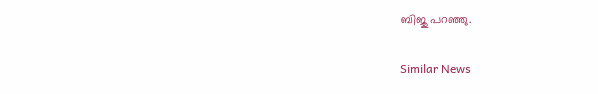ബിജു പറഞ്ഞു.

Similar News